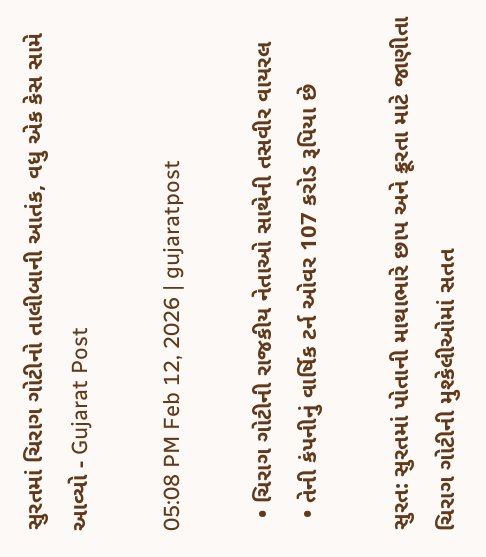સુરતમાં ચિરાગ ગોટીનો તાલીબાની આતંક, વધુ એક કેસ સામે આવ્યો - Gujarat Post

05:08 PM Feb 12, 2026 | gujaratpost

  • ચિરાગ ગોટીની રાજકીય નેતાઓ સાથેની તસવીર વાયરલ
  • તેની કંપનીનું વાર્ષિક ટર્ન ઓવર 107 કરોડ રૂપિયા છે

સુરત: સુરતમાં પોતાની માથાભારે છાપ અને ક્રૂરતા માટે જાણીતા ચિરાગ ગોટીની મુશ્કેલીઓમાં સતત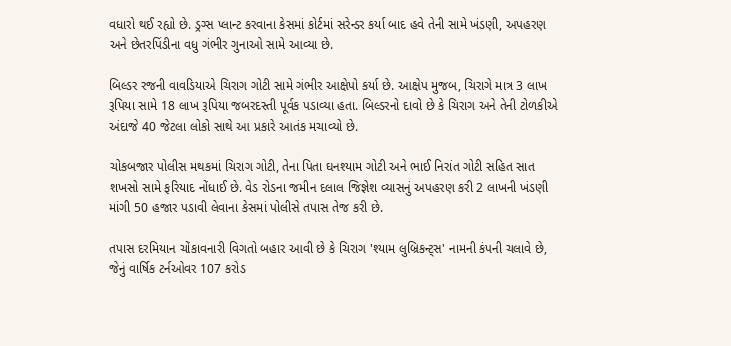વધારો થઈ રહ્યો છે. ડ્રગ્સ પ્લાન્ટ કરવાના કેસમાં કોર્ટમાં સરેન્ડર કર્યા બાદ હવે તેની સામે ખંડણી, અપહરણ અને છેતરપિંડીના વધુ ગંભીર ગુનાઓ સામે આવ્યા છે.

બિલ્ડર રજની વાવડિયાએ ચિરાગ ગોટી સામે ગંભીર આક્ષેપો કર્યા છે. આક્ષેપ મુજબ, ચિરાગે માત્ર 3 લાખ રૂપિયા સામે 18 લાખ રૂપિયા જબરદસ્તી પૂર્વક પડાવ્યા હતા. બિલ્ડરનો દાવો છે કે ચિરાગ અને તેની ટોળકીએ અંદાજે 40 જેટલા લોકો સાથે આ પ્રકારે આતંક મચાવ્યો છે.

ચોકબજાર પોલીસ મથકમાં ચિરાગ ગોટી, તેના પિતા ઘનશ્યામ ગોટી અને ભાઈ નિરાંત ગોટી સહિત સાત શખસો સામે ફરિયાદ નોંધાઈ છે. વેડ રોડના જમીન દલાલ જિજ્ઞેશ વ્યાસનું અપહરણ કરી 2 લાખની ખંડણી માંગી 50 હજાર પડાવી લેવાના કેસમાં પોલીસે તપાસ તેજ કરી છે.

તપાસ દરમિયાન ચોંકાવનારી વિગતો બહાર આવી છે કે ચિરાગ 'શ્યામ લુબ્રિકન્ટ્સ' નામની કંપની ચલાવે છે, જેનું વાર્ષિક ટર્નઓવર 107 કરોડ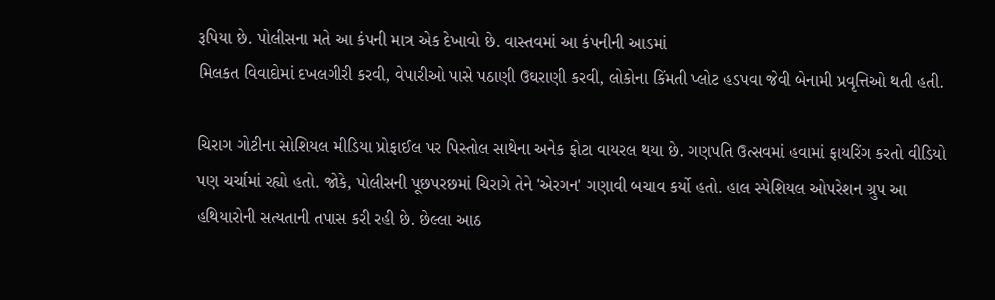રૂપિયા છે. પોલીસના મતે આ કંપની માત્ર એક દેખાવો છે. વાસ્તવમાં આ કંપનીની આડમાં
મિલકત વિવાદોમાં દખલગીરી કરવી, વેપારીઓ પાસે પઠાણી ઉઘરાણી કરવી, લોકોના કિંમતી પ્લોટ હડપવા જેવી બેનામી પ્રવૃત્તિઓ થતી હતી.

ચિરાગ ગોટીના સોશિયલ મીડિયા પ્રોફાઈલ પર પિસ્તોલ સાથેના અનેક ફોટા વાયરલ થયા છે. ગણપતિ ઉત્સવમાં હવામાં ફાયરિંગ કરતો વીડિયો પણ ચર્ચામાં રહ્યો હતો. જોકે, પોલીસની પૂછપરછમાં ચિરાગે તેને 'એરગન' ગણાવી બચાવ કર્યો હતો. હાલ સ્પેશિયલ ઓપરેશન ગ્રુપ આ હથિયારોની સત્યતાની તપાસ કરી રહી છે. છેલ્લા આઠ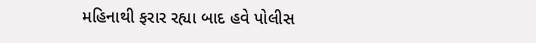મહિનાથી ફરાર રહ્યા બાદ હવે પોલીસ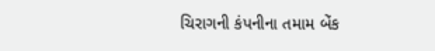ચિરાગની કંપનીના તમામ બેંક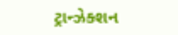ટ્રાન્ઝેક્શન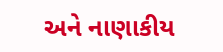અને નાણાકીય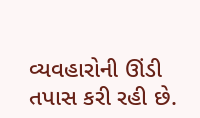વ્યવહારોની ઊંડી તપાસ કરી રહી છે.